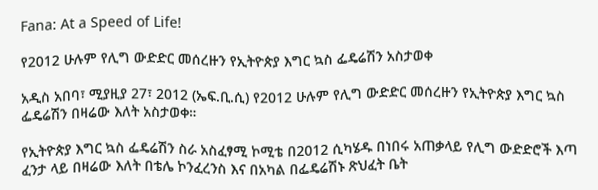Fana: At a Speed of Life!

የ2012 ሁሉም የሊግ ውድድር መሰረዙን የኢትዮጵያ እግር ኳስ ፌዴሬሽን አስታወቀ

አዲስ አበባ፣ ሚያዚያ 27፣ 2012 (ኤፍ.ቢ.ሲ) የ2012 ሁሉም የሊግ ውድድር መሰረዙን የኢትዮጵያ እግር ኳስ ፌዴሬሽን በዛሬው እለት አስታወቀ።

የኢትዮጵያ እግር ኳስ ፌዴሬሽን ስራ አስፈፃሚ ኮሚቴ በ2012 ሲካሄዱ በነበሩ አጠቃላይ የሊግ ውድድሮች እጣ ፈንታ ላይ በዛሬው እለት በቴሌ ኮንፈረንስ እና በአካል በፌዴሬሽኑ ጽህፈት ቤት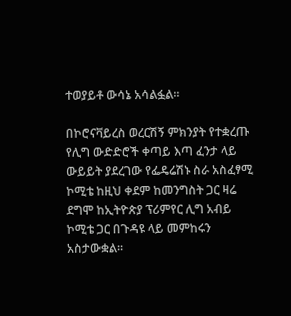ተወያይቶ ውሳኔ አሳልፏል።

በኮሮናቫይረስ ወረርሽኝ ምክንያት የተቋረጡ የሊግ ውድድሮች ቀጣይ እጣ ፈንታ ላይ ውይይት ያደረገው የፌዴሬሽኑ ስራ አስፈፃሚ ኮሚቴ ከዚህ ቀደም ከመንግስት ጋር ዛሬ ደግሞ ከኢትዮጵያ ፕሪምየር ሊግ አብይ ኮሚቴ ጋር በጉዳዩ ላይ መምከሩን አስታውቋል።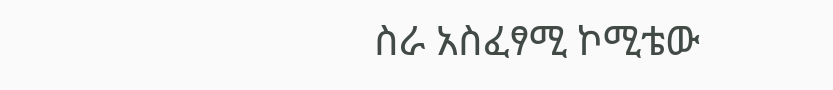ስራ አስፈፃሚ ኮሚቴው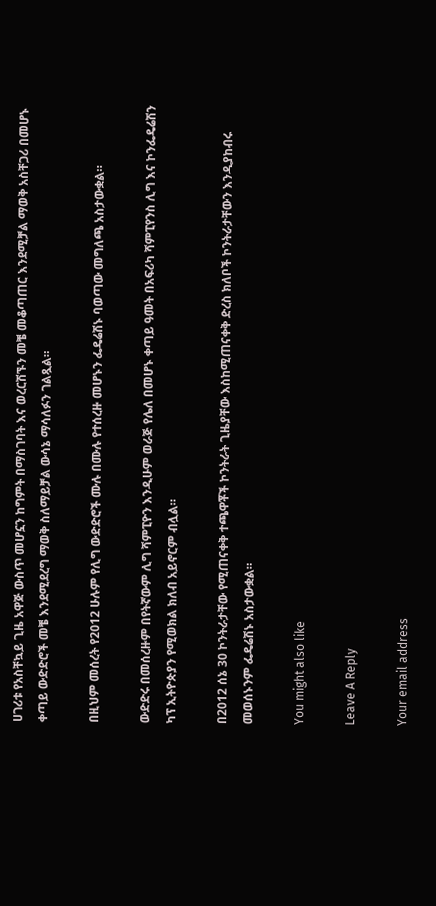ሀገሪቱ የአስቸኳይ ጊዜ አዋጅ ውስጥ መሆኗን ከግምት በማስገባት እና ወረርሽኙን መቼ መቆጣጠር እንደሚቻል ማወቅ አስቸጋሪ በመሆኑ ቀጣይ ውድድሮች መቼ እንደሚደረግ ማወቅ ስለማይቻል ውሳኔ ማሳለፉን ገልጿል።

በዚህም መሰረት የ2012 ሁሉም የሊግ ውድድሮች ሙሉ በሙሉ የተሰረዙ መሆኑን ፌዴሬሽኑ ባወጣው መግለጫ አስታውቋል።

ውድድሩ በመሰረዙም በየትኛውም ሊግ ሻምፒዮን እንዲሁም ወራጅ የሌለ በመሆኑ ቀጣይ ዓመት በአፍሪካ ሻምፒየንስ ሊግ እና ኮንፌዴሬሽን ካፕ ኢትዮጵያን የሚወክል ክለብ አይኖርም ብሏል።

በ2012 ሰኔ 30 ኮንትራታቸው የሚጠናቀቅ ተጫዋቾች ኮንትራት ጊዜያቸው እስከሚጠናቀቅ ድረስ ክለቦች ኮንትራታቸውን እንዲያከብሩ መወሰኑንም ፌዴሬሽኑ አስታውቋል።

You might also like

Leave A Reply

Your email address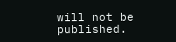will not be published.